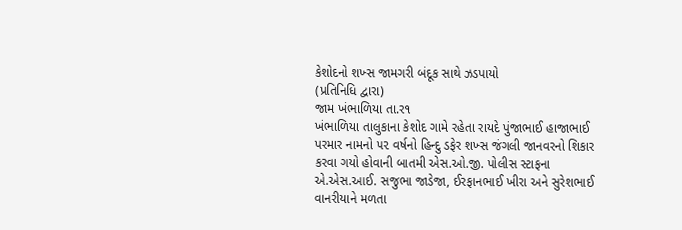કેશોદનો શખ્સ જામગરી બંદૂક સાથે ઝડપાયો
(પ્રતિનિધિ દ્વારા)
જામ ખંભાળિયા તા.ર૧
ખંભાળિયા તાલુકાના કેશોદ ગામે રહેતા રાયદે પુંજાભાઈ હાજાભાઈ પરમાર નામનો ૫૨ વર્ષનો હિન્દુ ડફેર શખ્સ જંગલી જાનવરનો શિકાર કરવા ગયો હોવાની બાતમી એસ.ઓ.જી. પોલીસ સ્ટાફના એ.એસ.આઈ. સજુભા જાડેજા, ઈરફાનભાઈ ખીરા અને સુરેશભાઈ વાનરીયાને મળતા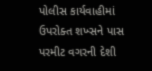પોલીસ કાર્યવાહીમાં ઉપરોક્ત શખ્સને પાસ પરમીટ વગરની દેશી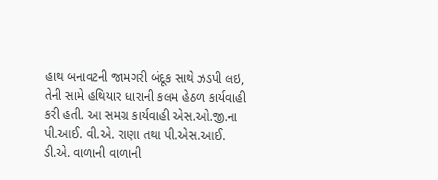હાથ બનાવટની જામગરી બંદૂક સાથે ઝડપી લઇ, તેની સામે હથિયાર ધારાની કલમ હેઠળ કાર્યવાહી કરી હતી. આ સમગ્ર કાર્યવાહી એસ.ઓ.જી.ના પી.આઈ. વી.એ. રાણા તથા પી.એસ.આઈ. ડી.એ. વાળાની વાળાની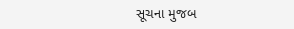સૂચના મુજબ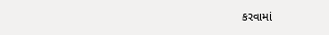કરવામાં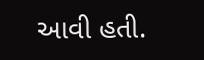આવી હતી.